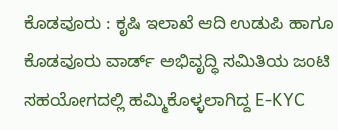ಕೊಡವೂರು : ಕೃಷಿ ಇಲಾಖೆ ಆದಿ ಉಡುಪಿ ಹಾಗೂ ಕೊಡವೂರು ವಾರ್ಡ್ ಅಭಿವೃದ್ಧಿ ಸಮಿತಿಯ ಜಂಟಿ ಸಹಯೋಗದಲ್ಲಿ ಹಮ್ಮಿಕೊಳ್ಳಲಾಗಿದ್ದ E-KYC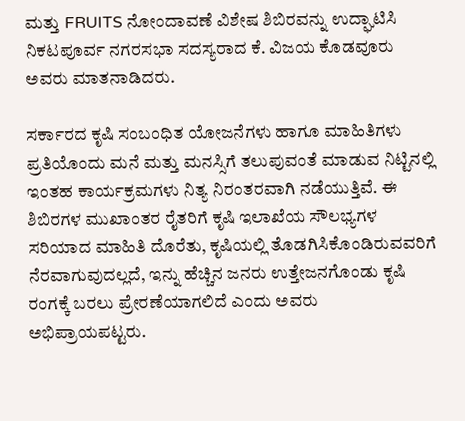ಮತ್ತು FRUITS ನೋಂದಾವಣೆ ವಿಶೇಷ ಶಿಬಿರವನ್ನು ಉದ್ಘಾಟಿಸಿ ನಿಕಟಪೂರ್ವ ನಗರಸಭಾ ಸದಸ್ಯರಾದ ಕೆ. ವಿಜಯ ಕೊಡವೂರು ಅವರು ಮಾತನಾಡಿದರು.

ಸರ್ಕಾರದ ಕೃಷಿ ಸಂಬಂಧಿತ ಯೋಜನೆಗಳು ಹಾಗೂ ಮಾಹಿತಿಗಳು ಪ್ರತಿಯೊಂದು ಮನೆ ಮತ್ತು ಮನಸ್ಸಿಗೆ ತಲುಪುವಂತೆ ಮಾಡುವ ನಿಟ್ಟಿನಲ್ಲಿ ಇಂತಹ ಕಾರ್ಯಕ್ರಮಗಳು ನಿತ್ಯ ನಿರಂತರವಾಗಿ ನಡೆಯುತ್ತಿವೆ. ಈ ಶಿಬಿರಗಳ ಮುಖಾಂತರ ರೈತರಿಗೆ ಕೃಷಿ ಇಲಾಖೆಯ ಸೌಲಭ್ಯಗಳ ಸರಿಯಾದ ಮಾಹಿತಿ ದೊರೆತು, ಕೃಷಿಯಲ್ಲಿ ತೊಡಗಿಸಿಕೊಂಡಿರುವವರಿಗೆ ನೆರವಾಗುವುದಲ್ಲದೆ, ಇನ್ನು ಹೆಚ್ಚಿನ ಜನರು ಉತ್ತೇಜನಗೊಂಡು ಕೃಷಿ ರಂಗಕ್ಕೆ ಬರಲು ಪ್ರೇರಣೆಯಾಗಲಿದೆ ಎಂದು ಅವರು ಅಭಿಪ್ರಾಯಪಟ್ಟರು.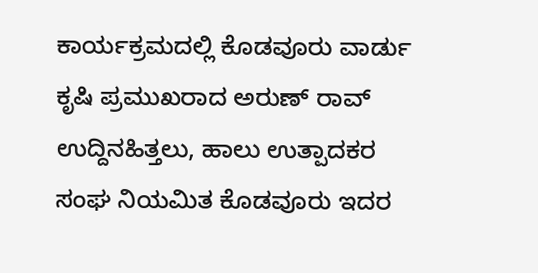ಕಾರ್ಯಕ್ರಮದಲ್ಲಿ ಕೊಡವೂರು ವಾರ್ಡು ಕೃಷಿ ಪ್ರಮುಖರಾದ ಅರುಣ್ ರಾವ್ ಉದ್ದಿನಹಿತ್ತಲು, ಹಾಲು ಉತ್ಪಾದಕರ ಸಂಘ ನಿಯಮಿತ ಕೊಡವೂರು ಇದರ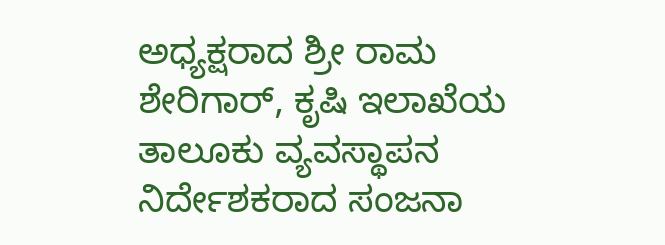ಅಧ್ಯಕ್ಷರಾದ ಶ್ರೀ ರಾಮ ಶೇರಿಗಾರ್, ಕೃಷಿ ಇಲಾಖೆಯ ತಾಲೂಕು ವ್ಯವಸ್ಥಾಪನ ನಿರ್ದೇಶಕರಾದ ಸಂಜನಾ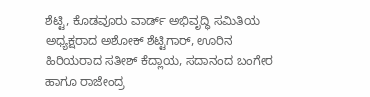ಶೆಟ್ಟಿ, ಕೊಡವೂರು ವಾರ್ಡ್ ಅಭಿವೃದ್ಧಿ ಸಮಿತಿಯ ಅಧ್ಯಕ್ಷರಾದ ಅಶೋಕ್ ಶೆಟ್ಟಿಗಾರ್, ಊರಿನ ಹಿರಿಯರಾದ ಸತೀಶ್ ಕೆದ್ಲಾಯ, ಸದಾನಂದ ಬಂಗೇರ ಹಾಗೂ ರಾಜೇಂದ್ರ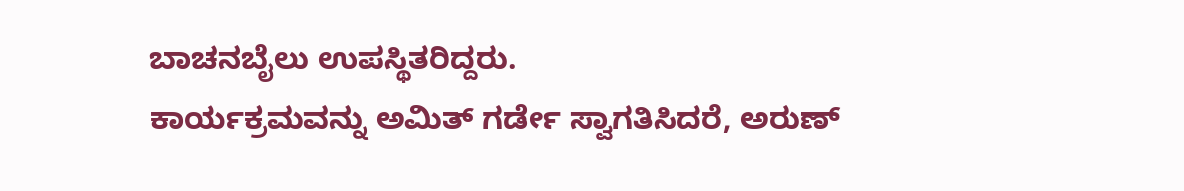ಬಾಚನಬೈಲು ಉಪಸ್ಥಿತರಿದ್ದರು.
ಕಾರ್ಯಕ್ರಮವನ್ನು ಅಮಿತ್ ಗರ್ಡೇ ಸ್ವಾಗತಿಸಿದರೆ, ಅರುಣ್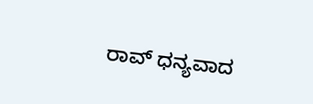ರಾವ್ ಧನ್ಯವಾದ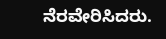ನೆರವೇರಿಸಿದರು.